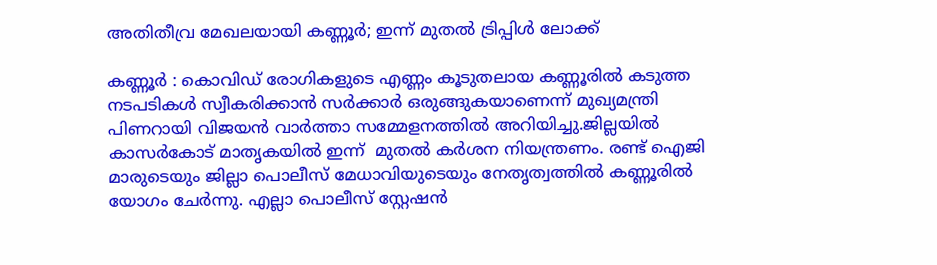അതിതീവ്ര മേഖലയായി കണ്ണൂർ; ഇന്ന് മുതൽ ട്രിപ്പിൾ ലോക്ക്

കണ്ണൂർ : കൊവിഡ് രോഗികളുടെ എണ്ണം കൂടുതലായ കണ്ണൂരില്‍ കടുത്ത നടപടികള്‍ സ്വീകരിക്കാന്‍ സര്‍ക്കാര്‍ ഒരുങ്ങുകയാണെന്ന് മുഖ്യമന്ത്രി പിണറായി വിജയന്‍ വാര്‍ത്താ സമ്മേളനത്തില്‍ അറിയിച്ചു.ജില്ലയിൽ കാസർകോട് മാതൃകയിൽ ഇന്ന്  മുതൽ കർശന നിയന്ത്രണം. രണ്ട് ഐജി മാരുടെയും ജില്ലാ പൊലീസ് മേധാവിയുടെയും നേതൃത്വത്തിൽ കണ്ണൂരിൽ യോഗം ചേർന്നു. എല്ലാ പൊലീസ് സ്റ്റേഷൻ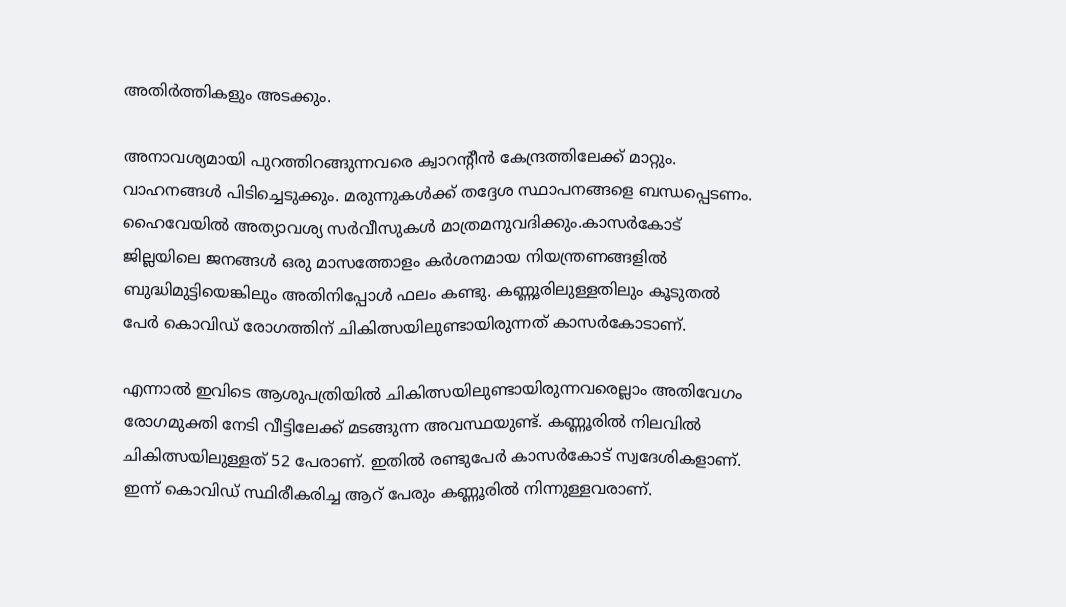അതിർത്തികളും അടക്കും.

അനാവശ്യമായി പുറത്തിറങ്ങുന്നവരെ ക്വാറൻ്റീൻ കേന്ദ്രത്തിലേക്ക് മാറ്റും. വാഹനങ്ങൾ പിടിച്ചെടുക്കും. മരുന്നുകൾക്ക് തദ്ദേശ സ്ഥാപനങ്ങളെ ബന്ധപ്പെടണം. ഹൈവേയിൽ അത്യാവശ്യ സർവീസുകൾ മാത്രമനുവദിക്കും.കാസര്‍കോട് ജില്ലയിലെ ജനങ്ങള്‍ ഒരു മാസത്തോളം കര്‍ശനമായ നിയന്ത്രണങ്ങളില്‍ ബുദ്ധിമുട്ടിയെങ്കിലും അതിനിപ്പോള്‍ ഫലം കണ്ടു. കണ്ണൂരിലുള്ളതിലും കൂടുതല്‍ പേര്‍ കൊവിഡ് രോഗത്തിന് ചികിത്സയിലുണ്ടായിരുന്നത് കാസര്‍കോടാണ്.

എന്നാല്‍ ഇവിടെ ആശുപത്രിയില്‍ ചികിത്സയിലുണ്ടായിരുന്നവരെല്ലാം അതിവേഗം രോഗമുക്തി നേടി വീട്ടിലേക്ക് മടങ്ങുന്ന അവസ്ഥയുണ്ട്. കണ്ണൂരില്‍ നിലവില്‍ ചികിത്സയിലുള്ളത് 52 പേരാണ്. ഇതില്‍ രണ്ടുപേര്‍ കാസര്‍കോട് സ്വദേശികളാണ്. ഇന്ന് കൊവിഡ് സ്ഥിരീകരിച്ച ആറ് പേരും കണ്ണൂരില്‍ നിന്നുള്ളവരാണ്.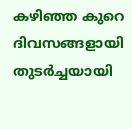കഴിഞ്ഞ കുറെ ദിവസങ്ങളായി തുടർച്ചയായി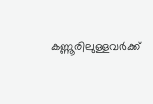കണ്ണൂരിലുള്ളവര്‍ക്ക്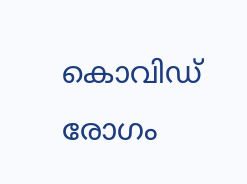കൊവിഡ് രോഗം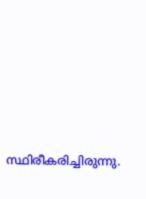സ്ഥിരീകരിച്ചിരുന്നു.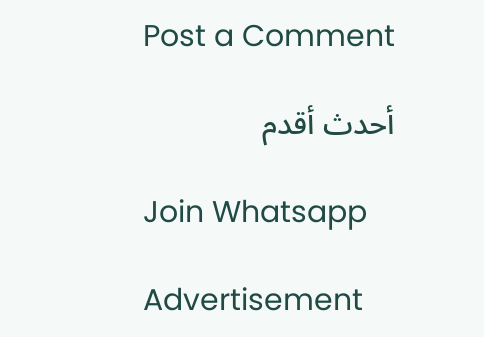Post a Comment

أحدث أقدم

Join Whatsapp

Advertisement